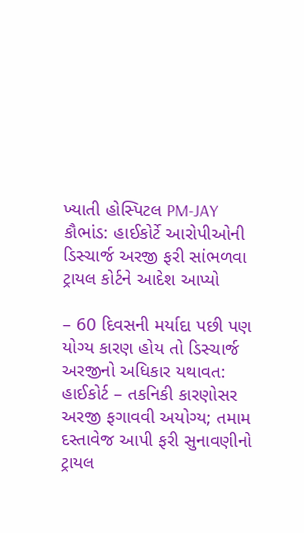ખ્યાતી હોસ્પિટલ PM-JAY કૌભાંડ: હાઈકોર્ટે આરોપીઓની ડિસ્ચાર્જ અરજી ફરી સાંભળવા ટ્રાયલ કોર્ટને આદેશ આપ્યો

– 60 દિવસની મર્યાદા પછી પણ યોગ્ય કારણ હોય તો ડિસ્ચાર્જ અરજીનો અધિકાર યથાવત: હાઈકોર્ટ – તકનિકી કારણોસર અરજી ફગાવવી અયોગ્ય; તમામ દસ્તાવેજ આપી ફરી સુનાવણીનો ટ્રાયલ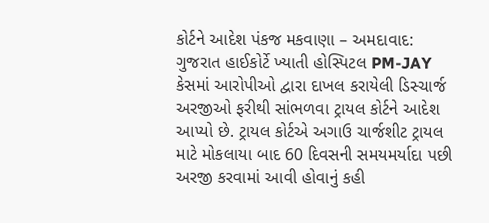કોર્ટને આદેશ પંકજ મકવાણા – અમદાવાદ: ગુજરાત હાઈકોર્ટે ખ્યાતી હોસ્પિટલ PM-JAY કેસમાં આરોપીઓ દ્વારા દાખલ કરાયેલી ડિસ્ચાર્જ અરજીઓ ફરીથી સાંભળવા ટ્રાયલ કોર્ટને આદેશ આપ્યો છે. ટ્રાયલ કોર્ટએ અગાઉ ચાર્જશીટ ટ્રાયલ માટે મોકલાયા બાદ 60 દિવસની સમયમર્યાદા પછી અરજી કરવામાં આવી હોવાનું કહી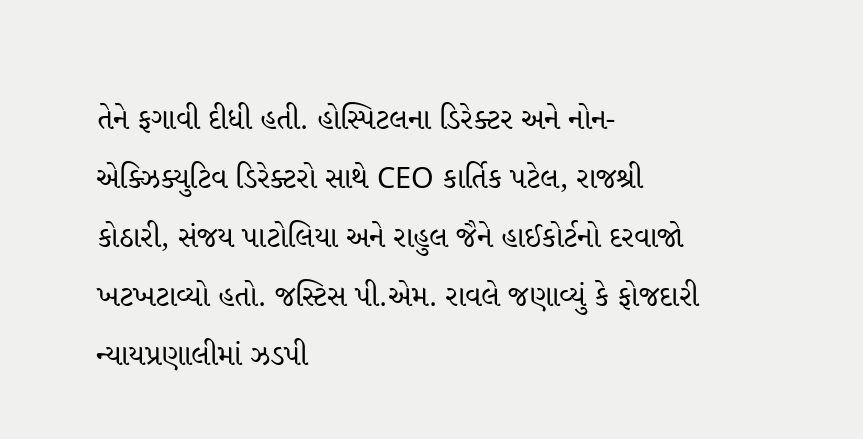તેને ફગાવી દીધી હતી. હોસ્પિટલના ડિરેક્ટર અને નોન-એક્ઝિક્યુટિવ ડિરેક્ટરો સાથે CEO કાર્તિક પટેલ, રાજશ્રી કોઠારી, સંજય પાટોલિયા અને રાહુલ જૈને હાઈકોર્ટનો દરવાજો ખટખટાવ્યો હતો. જસ્ટિસ પી.એમ. રાવલે જણાવ્યું કે ફોજદારી ન્યાયપ્રણાલીમાં ઝડપી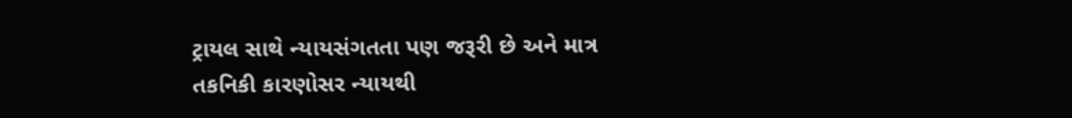ટ્રાયલ સાથે ન્યાયસંગતતા પણ જરૂરી છે અને માત્ર તકનિકી કારણોસર ન્યાયથી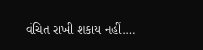વંચિત રાખી શકાય નહીં.…